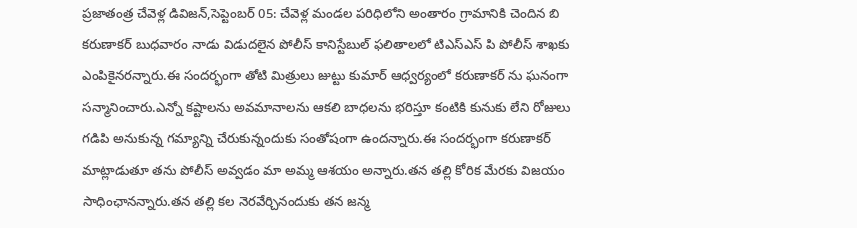ప్రజాతంత్ర చేవెళ్ల డివిజన్,సెప్టెంబర్ 05: చేవెళ్ల మండల పరిధిలోని అంతారం గ్రామానికి చెందిన బి కరుణాకర్ బుధవారం నాడు విడుదలైన పోలీస్ కానిస్టేబుల్ ఫలితాలలో టిఎస్ఎస్ పి పోలీస్ శాఖకు ఎంపికైనరన్నారు.ఈ సందర్భంగా తోటి మిత్రులు జుట్టు కుమార్ ఆధ్వర్యంలో కరుణాకర్ ను ఘనంగా సన్మానించారు.ఎన్నో కష్టాలను అవమానాలను ఆకలి బాధలను భరిస్తూ కంటికి కునుకు లేని రోజులు గడిపి అనుకున్న గమ్యాన్ని చేరుకున్నందుకు సంతోషంగా ఉందన్నారు.ఈ సందర్భంగా కరుణాకర్ మాట్లాడుతూ తను పోలీస్ అవ్వడం మా అమ్మ ఆశయం అన్నారు.తన తల్లి కోరిక మేరకు విజయం సాధింఛానన్నారు.తన తల్లి కల నెరవేర్చినందుకు తన జన్మ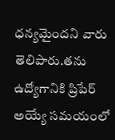ధన్యమైందని వారు తెలిపారు.తను ఉద్యోగానికి ప్రిపేర్ అయ్యే సమయంలో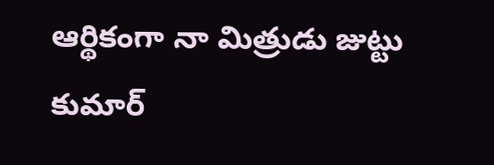ఆర్థికంగా నా మిత్రుడు జుట్టు కుమార్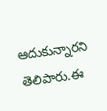ఆదుకున్నారని తెలిపారు.ఈ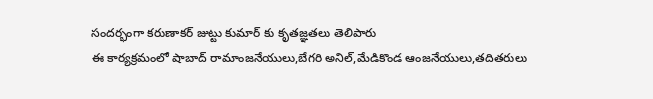సందర్భంగా కరుణాకర్ జుట్టు కుమార్ కు కృతజ్ఞతలు తెలిపారు
ఈ కార్యక్రమంలో షాబాద్ రామాంజనేయులు,బేగరి అనిల్,మేడికొండ ఆంజనేయులు,తదితరులు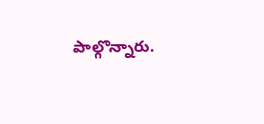పాల్గొన్నారు.